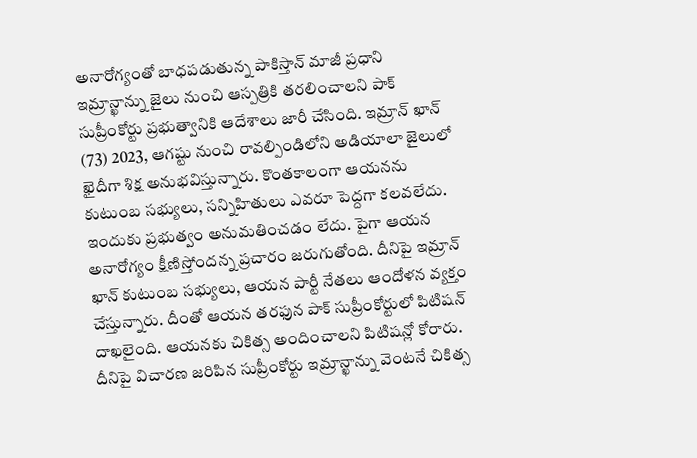అనారోగ్యంతో బాధపడుతున్న పాకిస్తాన్ మాజీ ప్రధాని ఇమ్రాన్ఖాన్ను జైలు నుంచి ఆస్పత్రికి తరలించాలని పాక్ సుప్రీంకోర్టు ప్రభుత్వానికి ఆదేశాలు జారీ చేసింది. ఇమ్రాన్ ఖాన్ (73) 2023, ఆగష్టు నుంచి రావల్పిండిలోని అడియాలా జైలులో ఖైదీగా శిక్ష అనుభవిస్తున్నారు. కొంతకాలంగా ఆయనను కుటుంబ సభ్యులు, సన్నిహితులు ఎవరూ పెద్దగా కలవలేదు. ఇందుకు ప్రభుత్వం అనుమతించడం లేదు. పైగా ఆయన అనారోగ్యం క్షీణిస్తోందన్న ప్రచారం జరుగుతోంది. దీనిపై ఇమ్రాన్ ఖాన్ కుటుంబ సభ్యులు, ఆయన పార్టీ నేతలు ఆందోళన వ్యక్తం చేస్తున్నారు. దీంతో ఆయన తరఫున పాక్ సుప్రీంకోర్టులో పిటిషన్ దాఖలైంది. ఆయనకు చికిత్స అందించాలని పిటిషన్లో కోరారు. దీనిపై విచారణ జరిపిన సుప్రీంకోర్టు ఇమ్రాన్ఖాన్ను వెంటనే చికిత్స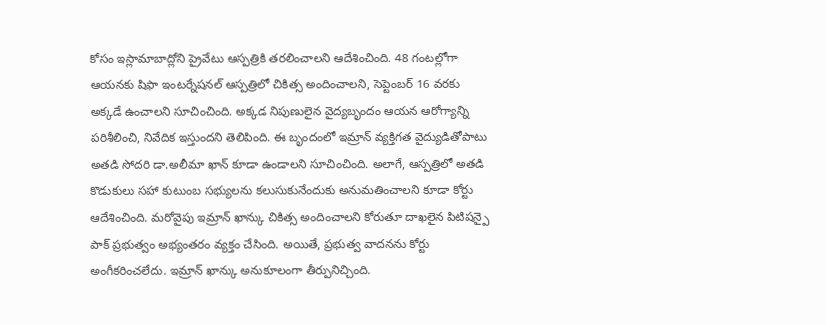కోసం ఇస్లామాబాద్లోని ప్రైవేటు ఆస్పత్రికి తరలించాలని ఆదేశించింది. 48 గంటల్లోగా ఆయనకు షిఫా ఇంటర్నేషనల్ ఆస్పత్రిలో చికిత్స అందించాలని, సెప్టెంబర్ 16 వరకు అక్కడే ఉంచాలని సూచించింది. అక్కడ నిపుణులైన వైద్యబృందం ఆయన ఆరోగ్యాన్ని పరిశీలించి, నివేదిక ఇస్తుందని తెలిపింది. ఈ బృందంలో ఇమ్రాన్ వ్యక్తిగత వైద్యుడితోపాటు అతడి సోదరి డా.అలీమా ఖాన్ కూడా ఉండాలని సూచించింది. అలాగే, ఆస్పత్రిలో అతడి కొడుకులు సహా కుటుంబ సభ్యులను కలుసుకునేందుకు అనుమతించాలని కూడా కోర్టు ఆదేశించింది. మరోవైపు ఇమ్రాన్ ఖాన్కు చికిత్స అందించాలని కోరుతూ దాఖలైన పిటిషన్పై పాక్ ప్రభుత్వం అభ్యంతరం వ్యక్తం చేసింది. అయితే, ప్రభుత్వ వాదనను కోర్టు అంగీకరించలేదు. ఇమ్రాన్ ఖాన్కు అనుకూలంగా తీర్పునిచ్చింది.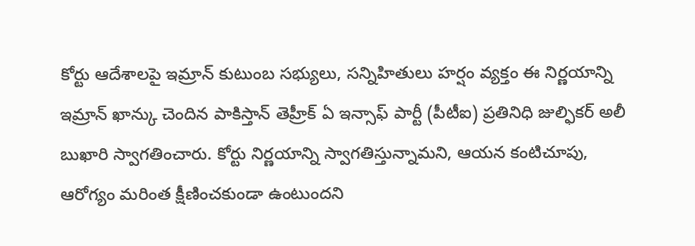కోర్టు ఆదేశాలపై ఇమ్రాన్ కుటుంబ సభ్యులు, సన్నిహితులు హర్షం వ్యక్తం ఈ నిర్ణయాన్ని ఇమ్రాన్ ఖాన్కు చెందిన పాకిస్తాన్ తెహ్రీక్ ఏ ఇన్సాఫ్ పార్టీ (పీటీఐ) ప్రతినిధి జుల్ఫికర్ అలీ బుఖారి స్వాగతించారు. కోర్టు నిర్ణయాన్ని స్వాగతిస్తున్నామని, ఆయన కంటిచూపు, ఆరోగ్యం మరింత క్షీణించకుండా ఉంటుందని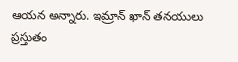ఆయన అన్నారు. ఇమ్రాన్ ఖాన్ తనయులు ప్రస్తుతం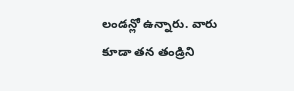లండన్లో ఉన్నారు. వారు కూడా తన తండ్రిని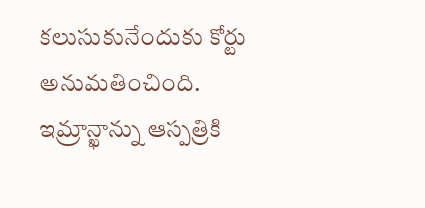కలుసుకునేందుకు కోర్టు అనుమతించింది.
ఇమ్రాన్ఖాన్ను ఆస్పత్రికి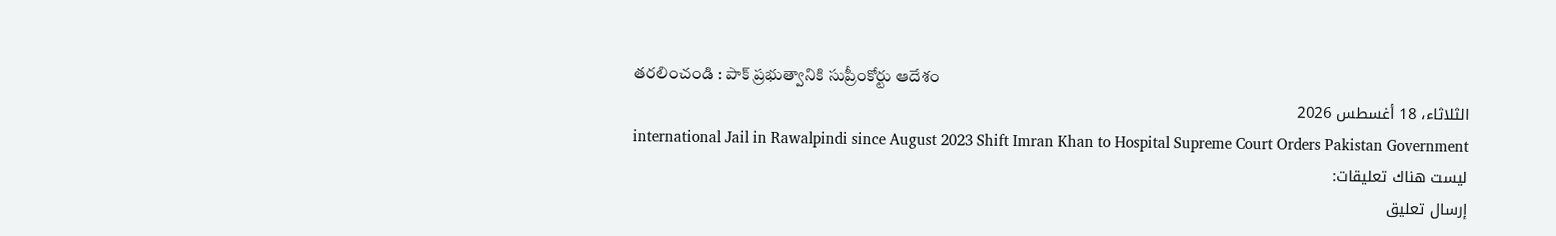తరలించండి : పాక్ ప్రభుత్వానికి సుప్రీంకోర్టు ఆదేశం
الثلاثاء، 18 أغسطس 2026
international Jail in Rawalpindi since August 2023 Shift Imran Khan to Hospital Supreme Court Orders Pakistan Government
ليست هناك تعليقات:
إرسال تعليق